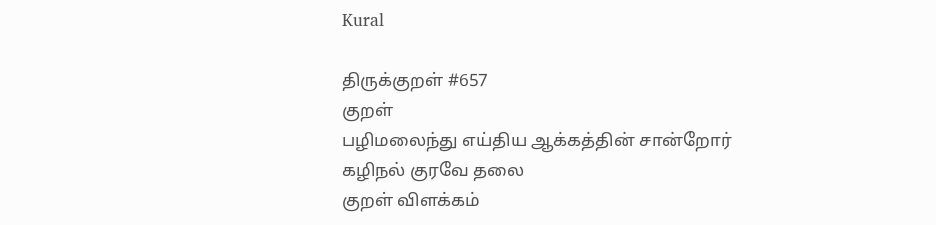Kural

திருக்குறள் #657
குறள்
பழிமலைந்து எய்திய ஆக்கத்தின் சான்றோர்
கழிநல் குரவே தலை
குறள் விளக்கம்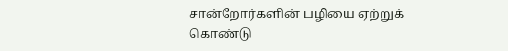சான்றோர்களின் பழியை ஏற்றுக் கொண்டு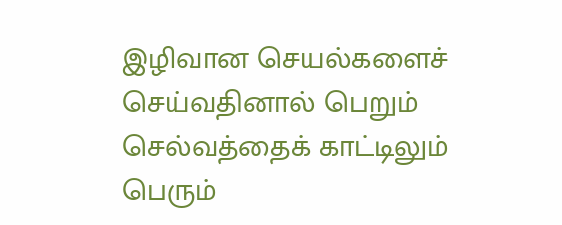இழிவான செயல்களைச் செய்வதினால் பெறும் செல்வத்தைக் காட்டிலும் பெரும்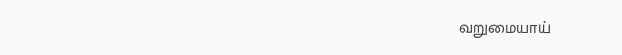வறுமையாய்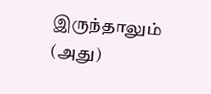இருந்தாலும் (அது)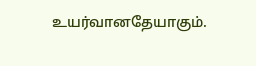உயர்வானதேயாகும்.